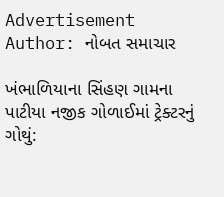Advertisement
Author: નોબત સમાચાર

ખંભાળિયાના સિંહણ ગામના પાટીયા નજીક ગોળાઈમાં ટ્રેક્ટરનું ગોથું: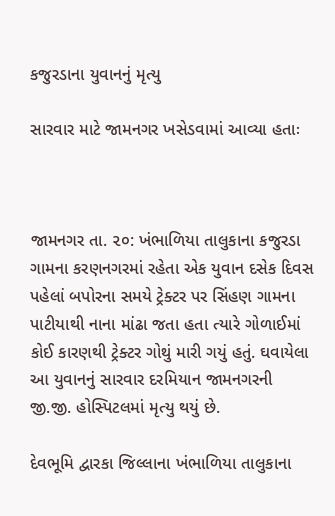કજુરડાના યુવાનનું મૃત્યુ

સારવાર માટે જામનગર ખસેડવામાં આવ્યા હતાઃ



જામનગર તા. ૨૦: ખંભાળિયા તાલુકાના કજુરડા ગામના કરણનગરમાં રહેતા એક યુવાન દસેક દિવસ પહેલાં બપોરના સમયે ટ્રેક્ટર પર સિંહણ ગામના પાટીયાથી નાના માંઢા જતા હતા ત્યારે ગોળાઈમાં કોઈ કારણથી ટ્રેક્ટર ગોથું મારી ગયું હતું. ઘવાયેલા આ યુવાનનું સારવાર દરમિયાન જામનગરની જી.જી. હોસ્પિટલમાં મૃત્યુ થયું છે.

દેવભૂમિ દ્વારકા જિલ્લાના ખંભાળિયા તાલુકાના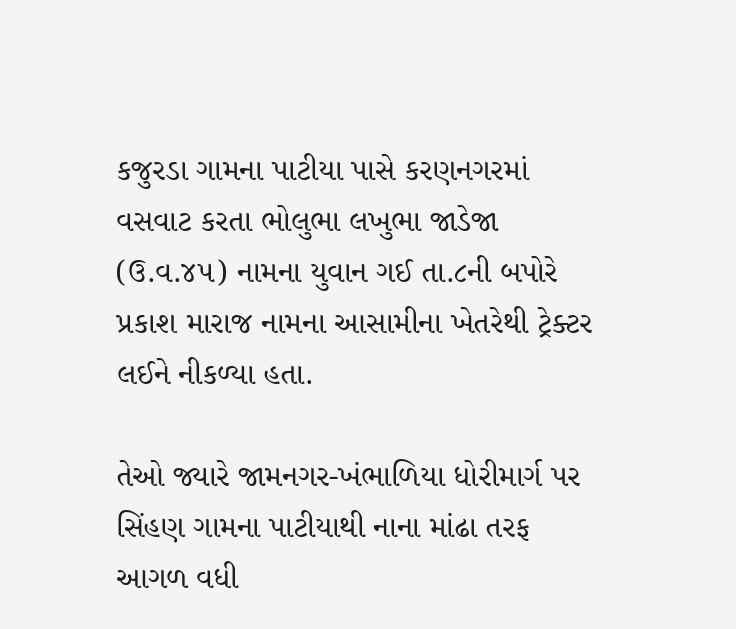કજુરડા ગામના પાટીયા પાસે કરણનગરમાં વસવાટ કરતા ભોલુભા લખુભા જાડેજા (ઉ.વ.૪૫) નામના યુવાન ગઈ તા.૮ની બપોરે પ્રકાશ મારાજ નામના આસામીના ખેતરેથી ટ્રેક્ટર લઈને નીકળ્યા હતા.

તેઓ જ્યારે જામનગર-ખંભાળિયા ધોરીમાર્ગ પર સિંહણ ગામના પાટીયાથી નાના માંઢા તરફ આગળ વધી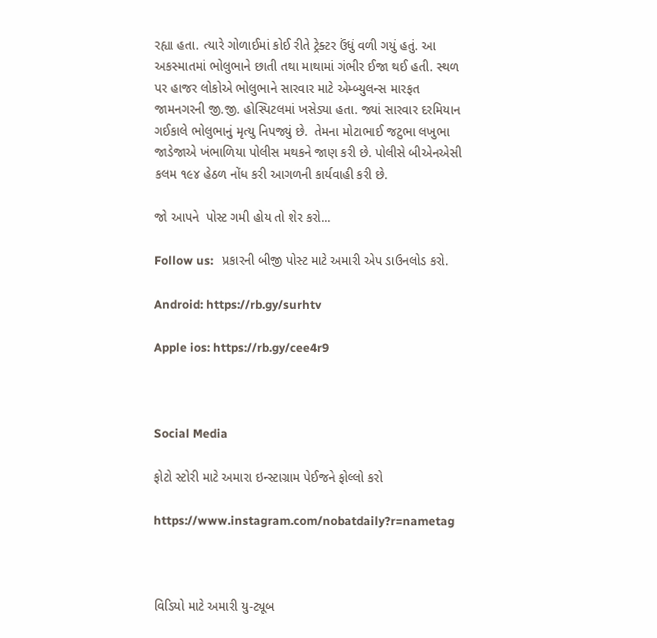રહ્યા હતા. ત્યારે ગોળાઈમાં કોઈ રીતે ટ્રેક્ટર ઉંધું વળી ગયું હતું. આ અકસ્માતમાં ભોલુભાને છાતી તથા માથામાં ગંભીર ઈજા થઈ હતી. સ્થળ પર હાજર લોકોએ ભોલુભાને સારવાર માટે એમ્બ્યુલન્સ મારફત જામનગરની જી.જી. હોસ્પિટલમાં ખસેડ્યા હતા. જ્યાં સારવાર દરમિયાન ગઈકાલે ભોલુભાનું મૃત્યુ નિપજ્યું છે.  તેમના મોટાભાઈ જટુભા લખુભા જાડેજાએ ખંભાળિયા પોલીસ મથકને જાણ કરી છે. પોલીસે બીએનએસી કલમ ૧૯૪ હેઠળ નોંધ કરી આગળની કાર્યવાહી કરી છે.

જો આપને  પોસ્ટ ગમી હોય તો શેર કરો...

Follow us:   પ્રકારની બીજી પોસ્ટ માટે અમારી એપ ડાઉનલોડ કરો.

Android: https://rb.gy/surhtv

Apple ios: https://rb.gy/cee4r9



Social Media

ફોટો સ્ટોરી માટે અમારા ઇન્સ્ટાગ્રામ પેઈજને ફોલ્લો કરો

https://www.instagram.com/nobatdaily?r=nametag



વિડિયો માટે અમારી યુ-ટ્યૂબ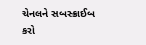ચેનલને સબસ્ક્રાઈબ કરો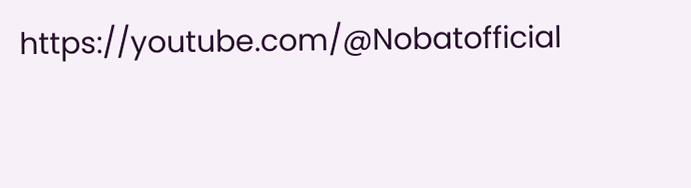https://youtube.com/@Nobatofficial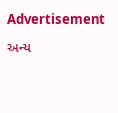Advertisement

અન્ય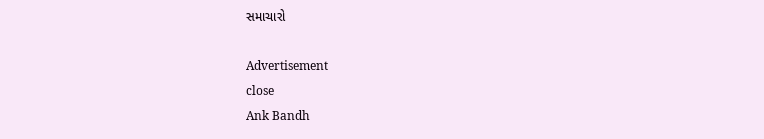સમાચારો

Advertisement
close
Ank Bandh